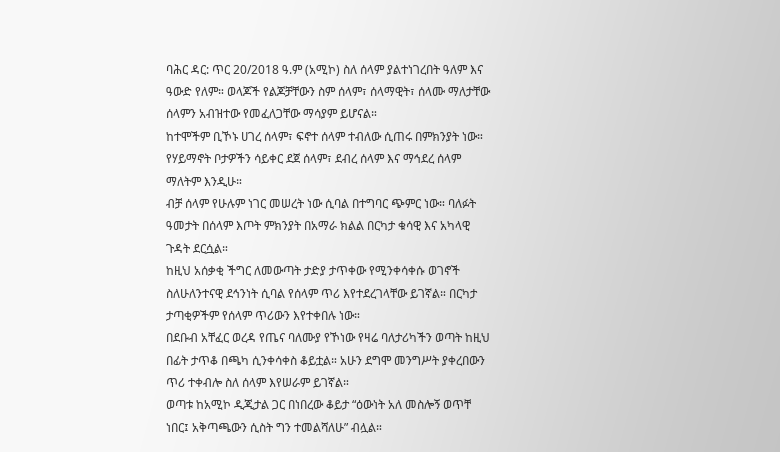ባሕር ዳር: ጥር 20/2018 ዓ.ም (አሚኮ) ስለ ሰላም ያልተነገረበት ዓለም እና ዓውድ የለም። ወላጆች የልጆቻቸውን ስም ሰላም፣ ሰላማዊት፣ ሰላሙ ማለታቸው ሰላምን አብዝተው የመፈለጋቸው ማሳያም ይሆናል።
ከተሞችም ቢኾኑ ሀገረ ሰላም፣ ፍኖተ ሰላም ተብለው ሲጠሩ በምክንያት ነው። የሃይማኖት ቦታዎችን ሳይቀር ደጀ ሰላም፣ ደብረ ሰላም እና ማኅደረ ሰላም ማለትም እንዲሁ።
ብቻ ሰላም የሁሉም ነገር መሠረት ነው ሲባል በተግባር ጭምር ነው። ባለፉት ዓመታት በሰላም እጦት ምክንያት በአማራ ክልል በርካታ ቁሳዊ እና አካላዊ ጉዳት ደርሷል።
ከዚህ አሰቃቂ ችግር ለመውጣት ታድያ ታጥቀው የሚንቀሳቀሱ ወገኖች ስለሁለንተናዊ ደኅንነት ሲባል የሰላም ጥሪ እየተደረገላቸው ይገኛል። በርካታ ታጣቂዎችም የሰላም ጥሪውን እየተቀበሉ ነው።
በደቡብ አቸፈር ወረዳ የጤና ባለሙያ የኾነው የዛሬ ባለታሪካችን ወጣት ከዚህ በፊት ታጥቆ በጫካ ሲንቀሳቀስ ቆይቷል። አሁን ደግሞ መንግሥት ያቀረበውን ጥሪ ተቀብሎ ስለ ሰላም እየሠራም ይገኛል።
ወጣቱ ከአሚኮ ዲጂታል ጋር በነበረው ቆይታ “ዕውነት አለ መስሎኝ ወጥቸ ነበር፤ አቅጣጫውን ሲስት ግን ተመልሻለሁ” ብሏል።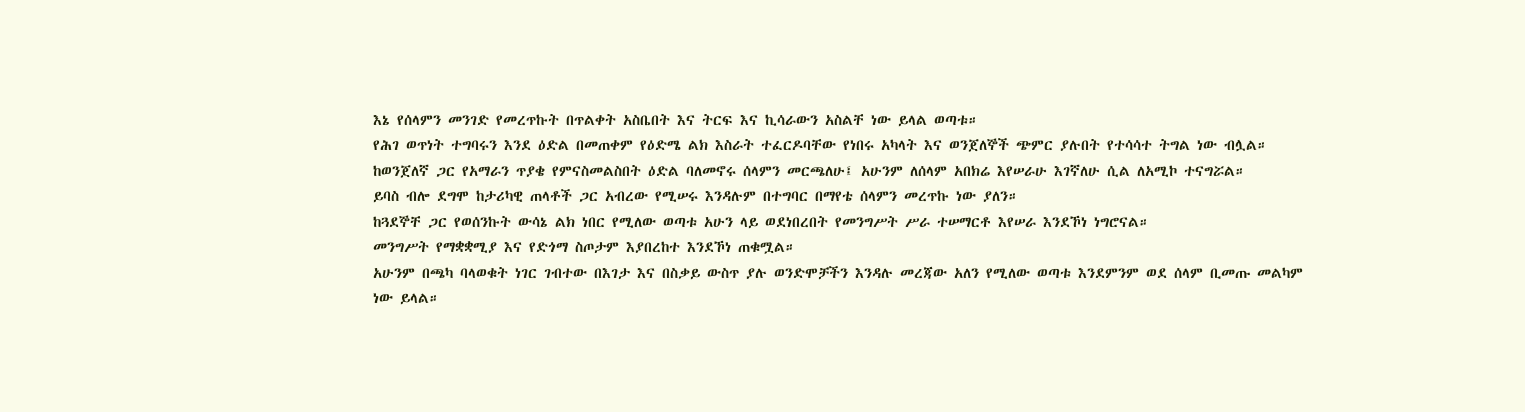እኔ የሰላምን መንገድ የመረጥኩት በጥልቀት አስቤበት እና ትርፍ እና ኪሳራውን አስልቸ ነው ይላል ወጣቱ።
የሕገ ወጥነት ተግባሩን እንደ ዕድል በመጠቀም የዕድሜ ልክ እስራት ተፈርዶባቸው የነበሩ አካላት እና ወንጀለኞች ጭምር ያሉበት የተሳሳተ ትግል ነው ብሏል።
ከወንጀለኛ ጋር የአማራን ጥያቄ የምናስመልስበት ዕድል ባለመኖሩ ሰላምን መርጫለሁ፤ አሁንም ለሰላም አበክሬ እየሠራሁ እገኛለሁ ሲል ለአሚኮ ተናግሯል።
ይባስ ብሎ ደግሞ ከታሪካዊ ጠላቶች ጋር አብረው የሚሠሩ እንዳሉም በተግባር በማየቴ ሰላምን መረጥኩ ነው ያለን።
ከጓደኞቸ ጋር የወሰንኩት ውሳኔ ልክ ነበር የሚለው ወጣቱ አሁን ላይ ወደነበረበት የመንግሥት ሥራ ተሠማርቶ እየሠራ እንደኾነ ነግሮናል።
መንግሥት የማቋቋሚያ እና የድጎማ ስጦታም እያበረከተ እንደኾነ ጠቁሟል።
አሁንም በጫካ ባላወቁት ነገር ገብተው በእገታ እና በስቃይ ውስጥ ያሉ ወንድሞቻችን እንዳሉ መረጃው አለን የሚለው ወጣቱ እንደምንም ወደ ሰላም ቢመጡ መልካም ነው ይላል።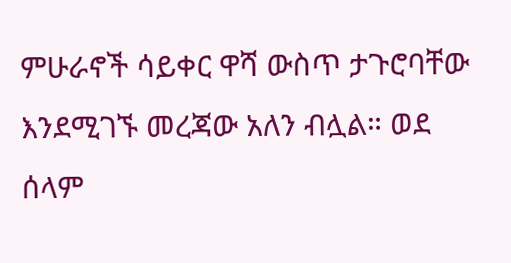ምሁራኖች ሳይቀር ዋሻ ውስጥ ታጉሮባቸው እንደሚገኙ መረጃው አለን ብሏል። ወደ ሰላም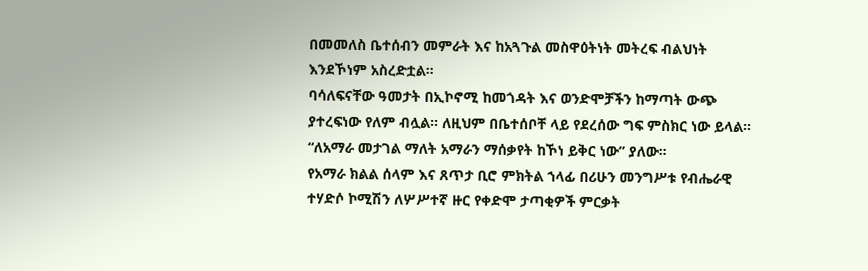በመመለስ ቤተሰብን መምራት እና ከአጓጉል መስዋዕትነት መትረፍ ብልህነት እንደኾነም አስረድቷል።
ባሳለፍናቸው ዓመታት በኢኮኖሚ ከመጎዳት እና ወንድሞቻችን ከማጣት ውጭ ያተረፍነው የለም ብሏል። ለዚህም በቤተሰቦቸ ላይ የደረሰው ግፍ ምስክር ነው ይላል። “ለአማራ መታገል ማለት አማራን ማሰቃየት ከኾነ ይቅር ነው” ያለው።
የአማራ ክልል ሰላም እና ጸጥታ ቢሮ ምክትል ኀላፊ በሪሁን መንግሥቱ የብሔራዊ ተሃድሶ ኮሚሽን ለሦሥተኛ ዙር የቀድሞ ታጣቂዎች ምርቃት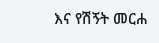እና የሽኝት መርሐ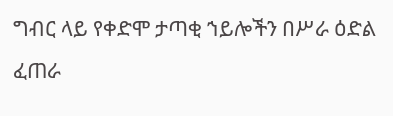ግብር ላይ የቀድሞ ታጣቂ ኀይሎችን በሥራ ዕድል ፈጠራ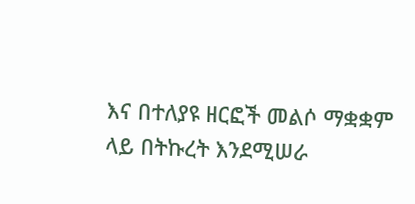እና በተለያዩ ዘርፎች መልሶ ማቋቋም ላይ በትኩረት እንደሚሠራ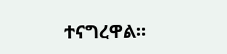ተናግረዋል።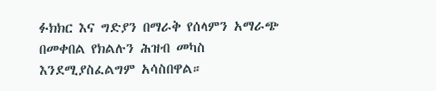ፉክክር እና ግድያን በማራቅ የሰላምን አማራጭ በመቀበል የክልሉን ሕዝብ መካስ እንደሚያስፈልግም አሳስበዋል።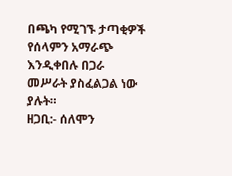በጫካ የሚገኙ ታጣቂዎች የሰላምን አማራጭ እንዲቀበሉ በጋራ መሥራት ያስፈልጋል ነው ያሉት።
ዘጋቢ:- ሰለሞን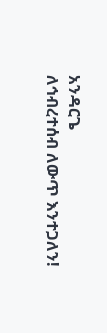አንዳርጌ
ለኅብረተሰብ ለውጥ እንተጋለን!